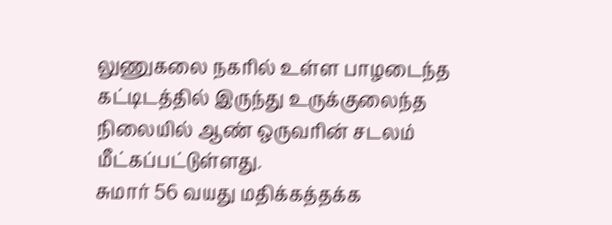லுணுகலை நகரில் உள்ள பாழடைந்த கட்டிடத்தில் இருந்து உருக்குலைந்த நிலையில் ஆண் ஒருவரின் சடலம் மீட்கப்பட்டுள்ளது.
சுமார் 56 வயது மதிக்கத்தக்க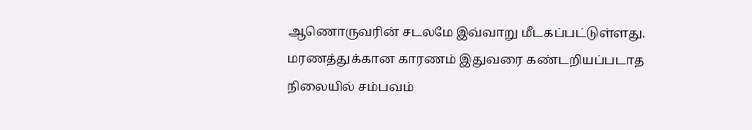ஆணொருவரின் சடலமே இவ்வாறு மீடகப்பட்டுள்ளது.
மரணத்துக்கான காரணம் இதுவரை கண்டறியப்படாத நிலையில் சம்பவம்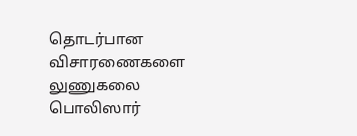தொடர்பான விசாரணைகளை லுணுகலை பொலிஸார்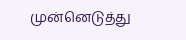முன்னெடுத்து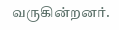வருகின்றனர்.